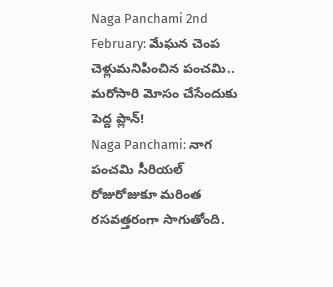Naga Panchami 2nd February: మేఘన చెంప చెళ్లుమనిపించిన పంచమి.. మరోసారి మోసం చేసేందుకు పెద్ద ప్లాన్!
Naga Panchami: నాగ పంచమి సీరియల్ రోజురోజుకూ మరింత రసవత్తరంగా సాగుతోంది.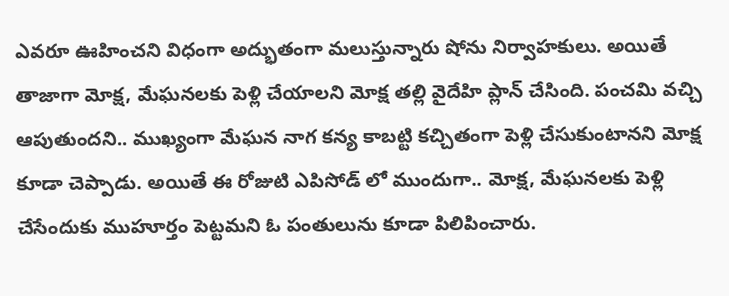ఎవరూ ఊహించని విధంగా అద్భుతంగా మలుస్తున్నారు షోను నిర్వాహకులు. అయితే తాజాగా మోక్ష, మేఘనలకు పెళ్లి చేయాలని మోక్ష తల్లి వైదేహి ప్లాన్ చేసింది. పంచమి వచ్చి ఆపుతుందని.. ముఖ్యంగా మేఘన నాగ కన్య కాబట్టి కచ్చితంగా పెళ్లి చేసుకుంటానని మోక్ష కూడా చెప్పాడు. అయితే ఈ రోజుటి ఎపిసోడ్ లో ముందుగా.. మోక్ష, మేఘనలకు పెళ్లి చేసేందుకు ముహూర్తం పెట్టమని ఓ పంతులును కూడా పిలిపించారు.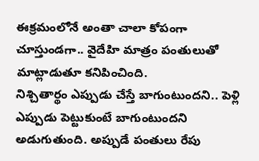ఈక్రమంలోనే అంతా చాలా కోపంగా చూస్తుండగా.. వైదేహి మాత్రం పంతులుతో మాట్లాడుతూ కనిపించింది.
నిశ్చితార్థం ఎప్పుడు చేస్తే బాగుంటుందని.. పెళ్లి ఎప్పుడు పెట్టుకుంటే బాగుంటుందని అడుగుతుంది. అప్పుడే పంతులు రేపు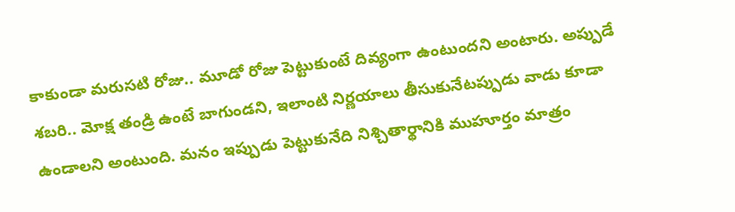కాకుండా మరుసటి రోజు.. మూడో రోజు పెట్టుకుంటే దివ్యంగా ఉంటుందని అంటారు. అప్పుడే శబరి.. మోక్ష తండ్రి ఉంటే బాగుండని, ఇలాంటి నిర్ణయాలు తీసుకునేటప్పుడు వాడు కూడా ఉండాలని అంటుంది. మనం ఇప్పుడు పెట్టుకునేది నిశ్చితార్థానికి ముహూర్తం మాత్రం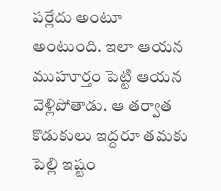పర్లేదు అంటూ అంటుంది. ఇలా ఆయన ముహూర్తం పెట్టి ఆయన వెళ్లిపోతాడు. ఆ తర్వాత కొడుకులు ఇద్దరూ తమకు పెల్లి ఇష్టం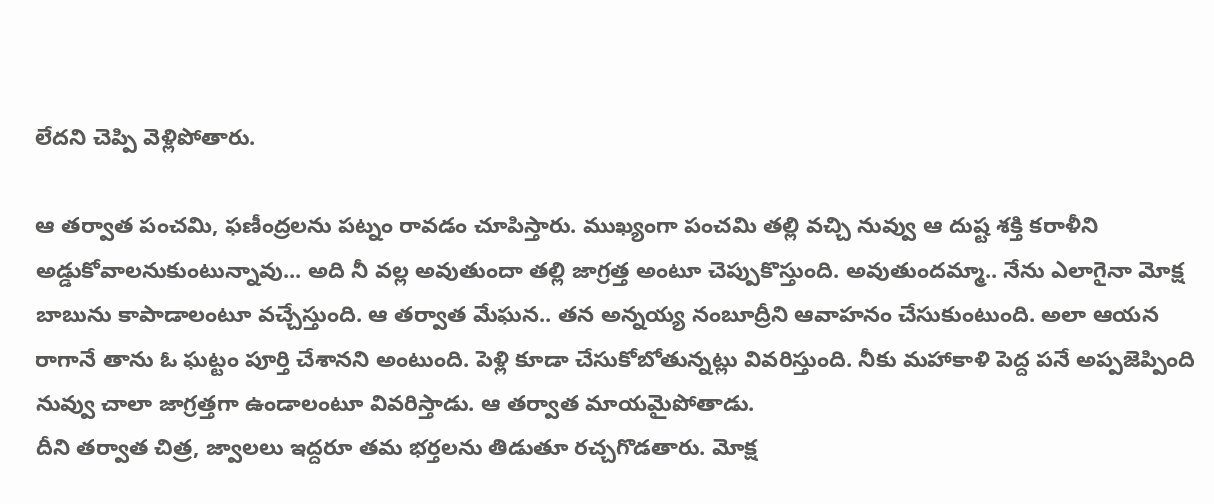లేదని చెప్పి వెళ్లిపోతారు.

ఆ తర్వాత పంచమి, ఫణీంద్రలను పట్నం రావడం చూపిస్తారు. ముఖ్యంగా పంచమి తల్లి వచ్చి నువ్వు ఆ దుష్ట శక్తి కరాళీని అడ్డుకోవాలనుకుంటున్నావు... అది నీ వల్ల అవుతుందా తల్లి జాగ్రత్త అంటూ చెప్పుకొస్తుంది. అవుతుందమ్మా.. నేను ఎలాగైనా మోక్ష బాబును కాపాడాలంటూ వచ్చేస్తుంది. ఆ తర్వాత మేఘన.. తన అన్నయ్య నంబూద్రీని ఆవాహనం చేసుకుంటుంది. అలా ఆయన రాగానే తాను ఓ ఘట్టం పూర్తి చేశానని అంటుంది. పెళ్లి కూడా చేసుకోబోతున్నట్లు వివరిస్తుంది. నీకు మహాకాళి పెద్ద పనే అప్పజెప్పింది నువ్వు చాలా జాగ్రత్తగా ఉండాలంటూ వివరిస్తాడు. ఆ తర్వాత మాయమైపోతాడు.
దీని తర్వాత చిత్ర, జ్వాలలు ఇద్దరూ తమ భర్తలను తిడుతూ రచ్చగొడతారు. మోక్ష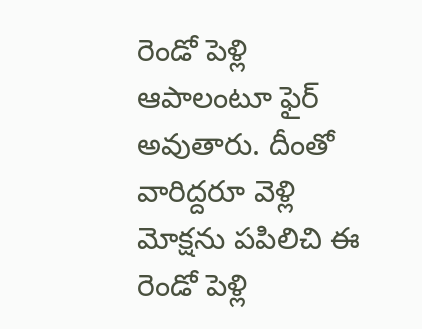రెండో పెళ్లి ఆపాలంటూ ఫైర్ అవుతారు. దీంతో వారిద్దరూ వెళ్లి మోక్షను పపిలిచి ఈ రెండో పెళ్లి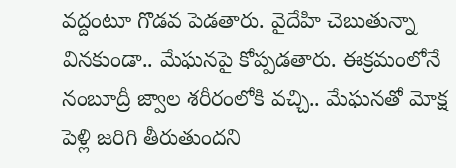వద్దంటూ గొడవ పెడతారు. వైదేహి చెబుతున్నా వినకుండా.. మేఘనపై కోప్పడతారు. ఈక్రమంలోనే నంబూద్రీ జ్వాల శరీరంలోకి వచ్చి.. మేఘనతో మోక్ష పెళ్లి జరిగి తీరుతుందని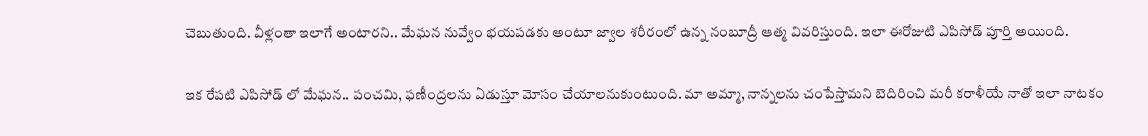చెబుతుంది. వీళ్లంతా ఇలాగే అంటారని.. మేఘన నువ్వేం భయపడకు అంటూ జ్వాల శరీరంలో ఉన్న నంబూద్రీ ఆత్మ వివరిస్తుంది. ఇలా ఈరోజుటి ఎపిసోడ్ పూర్తి అయింది.

ఇక రేపటి ఎపిసోడ్ లో మేఘన.. పంచమి, ఫణీంద్రలను ఏడుస్తూ మోసం చేయాలనుకుంటుంది. మా అమ్మా, నాన్నలను చంపేస్తామని బెదిరించి మరీ కరాళీయే నాతో ఇలా నాటకం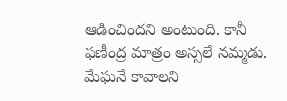ఆడించిందని అంటుంది. కానీ ఫణీంద్ర మాత్రం అస్సలే నమ్మడు. మేఘనే కావాలని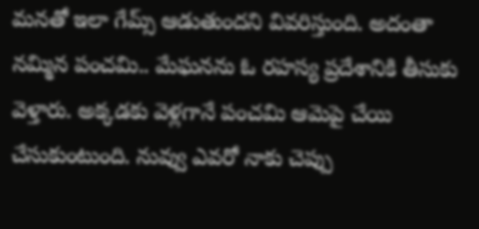మనతో ఇలా గేమ్స్ ఆడుతుందని వివరిస్తుంది. అదంతా నమ్మిన పంచమి.. మేఘనను ఓ రహస్య ప్రదేశానికి తీసుకు వెళ్తారు. అక్కడకు వెళ్లగానే పంచమి ఆమెపై చేయి చేసుకుంటుంది. నువ్వు ఎవరో నాకు చెప్పు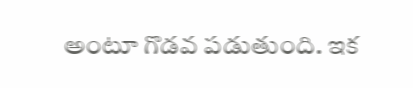అంటూ గొడవ పడుతుంది. ఇక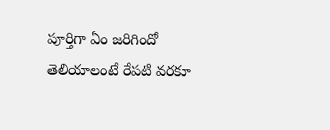పూర్తిగా ఏం జరిగిందో తెలియాలంటే రేపటి వరకూ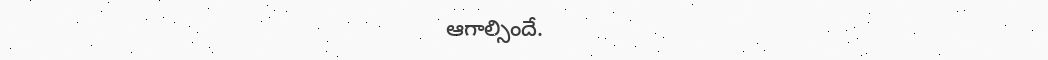ఆగాల్సిందే.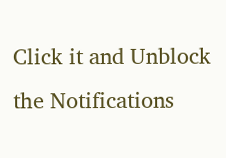Click it and Unblock the Notifications